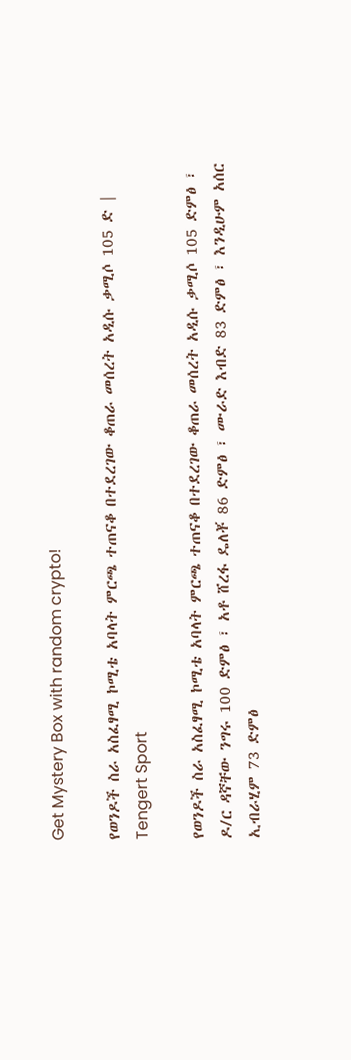Get Mystery Box with random crypto!

የወንዶች ስራ አስፈፃሚ ኮሚቴ አባላት ምርጫ ተጠናቆ በተደረገው ቆጠራ መሰረት አዲሱ ቃሚሶ 105 ድ | Tengert Sport

የወንዶች ስራ አስፈፃሚ ኮሚቴ አባላት ምርጫ ተጠናቆ በተደረገው ቆጠራ መሰረት አዲሱ ቃሚሶ 105 ድምፅ ፣ ዶ/ር ዳኛቸው ንግሩ 100 ድምፅ ፣ አቶ ሸረፋ ዴለቾ 86 ድምፅ ፣ ሙራድ እብድ 83 ድምፅ ፣ እንዲሁም አሰር ኢብራሂም 73 ድምፅ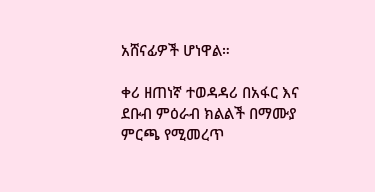አሸናፊዎች ሆነዋል።

ቀሪ ዘጠነኛ ተወዳዳሪ በአፋር እና ደቡብ ምዕራብ ክልልች በማሙያ ምርጫ የሚመረጥ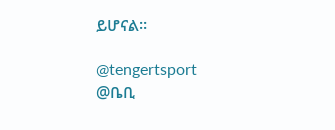ይሆናል።

@tengertsport
@ቤቢ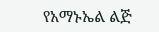የአማኑኤል ልጅ